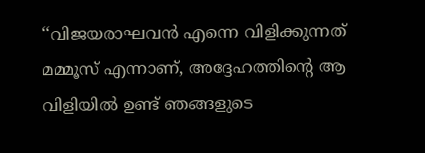‘‘വിജയരാഘവന്‍ എന്നെ വിളിക്കുന്നത് മമ്മൂസ് എന്നാണ്, അദ്ദേഹത്തിന്റെ ആ വിളിയില്‍ ഉണ്ട് ഞങ്ങളുടെ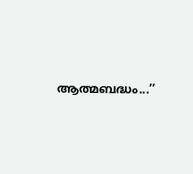ആത്മബദ്ധം...’’